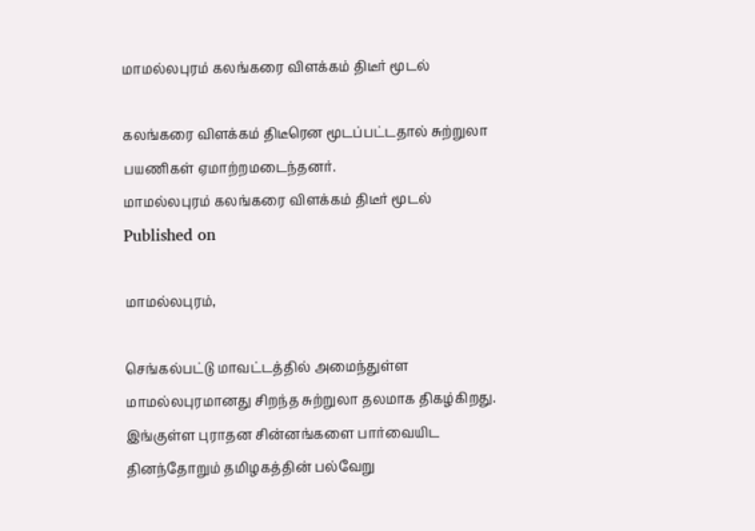மாமல்லபுரம் கலங்கரை விளக்கம் திடீர் மூடல்

கலங்கரை விளக்கம் திடீரென மூடப்பட்டதால் சுற்றுலா பயணிகள் ஏமாற்றமடைந்தனர்.
மாமல்லபுரம் கலங்கரை விளக்கம் திடீர் மூடல்
Published on

மாமல்லபுரம்,

செங்கல்பட்டு மாவட்டத்தில் அமைந்துள்ள மாமல்லபுரமானது சிறந்த சுற்றுலா தலமாக திகழ்கிறது. இங்குள்ள புராதன சின்னங்களை பார்வையிட தினந்தோறும் தமிழகத்தின் பல்வேறு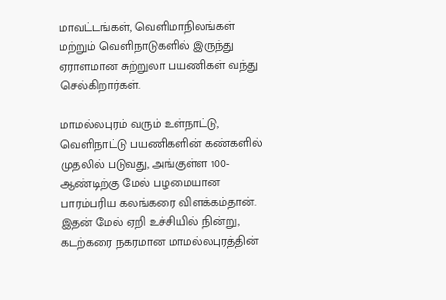மாவட்டங்கள், வெளிமாநிலங்கள் மற்றும் வெளிநாடுகளில் இருந்து ஏராளமான சுற்றுலா பயணிகள் வந்து செல்கிறார்கள்.

மாமல்லபுரம் வரும் உள்நாட்டு, வெளிநாட்டு பயணிகளின் கண்களில் முதலில் படுவது, அங்குள்ள 100-ஆண்டிற்கு மேல் பழமையான பாரம்பரிய கலங்கரை விளக்கம்தான். இதன் மேல் ஏறி உச்சியில் நின்று, கடற்கரை நகரமான மாமல்லபுரத்தின்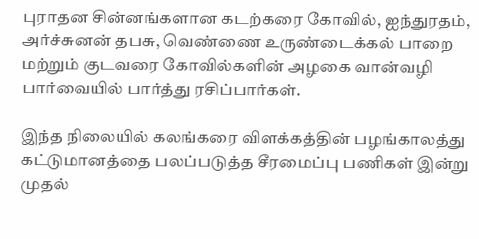புராதன சின்னங்களான கடற்கரை கோவில், ஐந்துரதம், அர்ச்சுனன் தபசு, வெண்ணை உருண்டைக்கல் பாறை மற்றும் குடவரை கோவில்களின் அழகை வான்வழி பார்வையில் பார்த்து ரசிப்பார்கள்.

இந்த நிலையில் கலங்கரை விளக்கத்தின் பழங்காலத்து கட்டுமானத்தை பலப்படுத்த சீரமைப்பு பணிகள் இன்று முதல்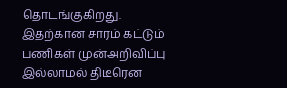தொடங்குகிறது. இதற்கான சாரம் கட்டும் பணிகள் முன்அறிவிப்பு இல்லாமல் திடீரென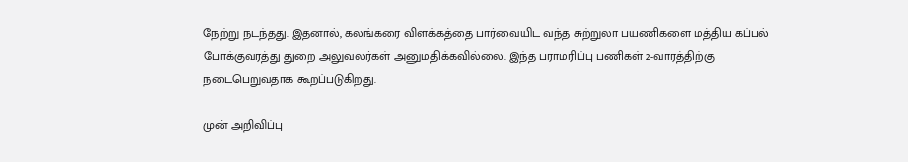நேற்று நடந்தது. இதனால், கலங்கரை விளக்கத்தை பார்வையிட வந்த சுற்றுலா பயணிகளை மத்திய கப்பல் போக்குவரத்து துறை அலுவலர்கள் அனுமதிக்கவில்லை. இந்த பராமரிப்பு பணிகள் 2-வாரத்திற்கு நடைபெறுவதாக கூறப்படுகிறது.

முன் அறிவிப்பு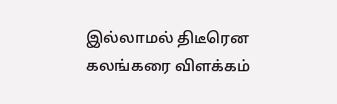இல்லாமல் திடீரென கலங்கரை விளக்கம்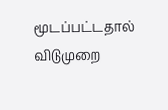மூடப்பட்டதால் விடுமுறை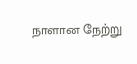நாளான நேற்று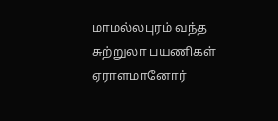மாமல்லபுரம் வந்த சுற்றுலா பயணிகள் ஏராளமானோர்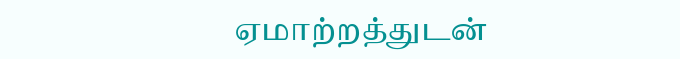ஏமாற்றத்துடன்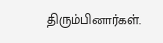திரும்பினார்கள்.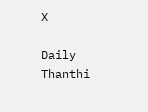X

Daily Thanthi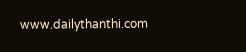www.dailythanthi.com